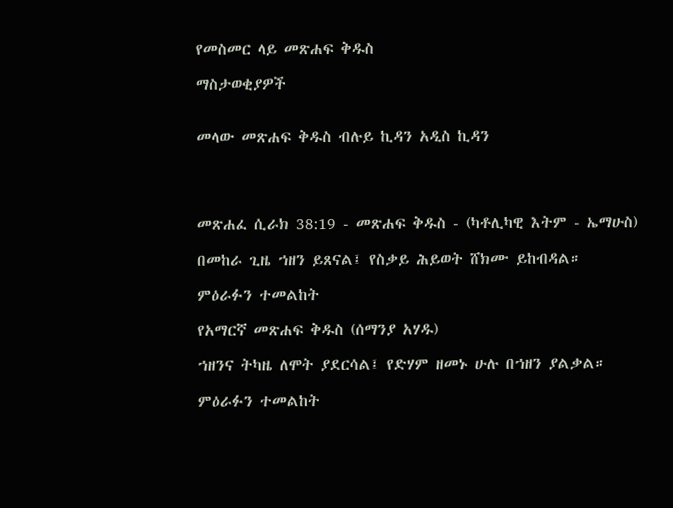የመስመር ላይ መጽሐፍ ቅዱስ

ማስታወቂያዎች


መላው መጽሐፍ ቅዱስ ብሉይ ኪዳን አዲስ ኪዳን




መጽሐፈ ሲራክ 38:19 - መጽሐፍ ቅዱስ - (ካቶሊካዊ እትም - ኤማሁስ)

በመከራ ጊዜ ኀዘን ይጸናል፤ የስቃይ ሕይወት ሸክሙ ይከብዳል።

ምዕራፉን ተመልከት

የአማርኛ መጽሐፍ ቅዱስ (ሰማንያ አሃዱ)

ኀዘንና ትካዜ ለሞት ያደርሳል፤ የድሃም ዘመኑ ሁሉ በኀዘን ያልቃል።

ምዕራፉን ተመልከት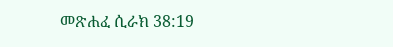መጽሐፈ ሲራክ 38:19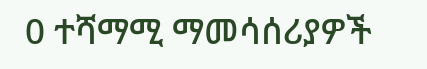0 ተሻማሚ ማመሳሰሪያዎች